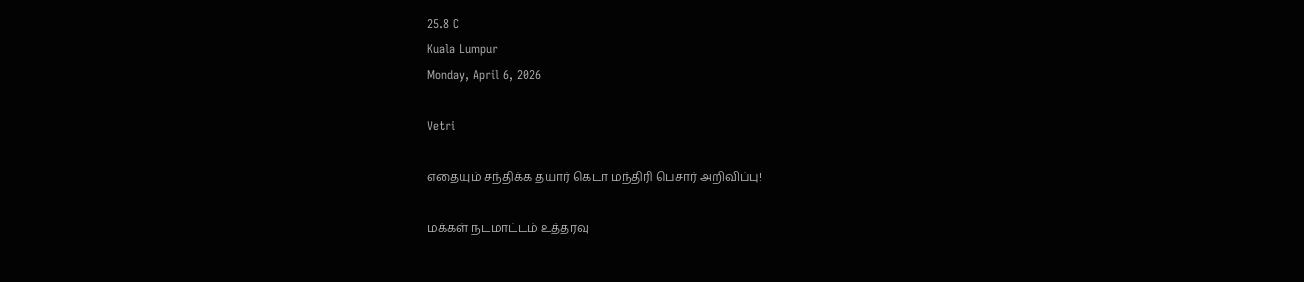25.8 C
Kuala Lumpur
Monday, April 6, 2026

Vetri

எதையும் சந்திக்க தயார் கெடா மந்திரி பெசார் அறிவிப்பு!

மக்கள் நடமாட்டம் உத்தரவு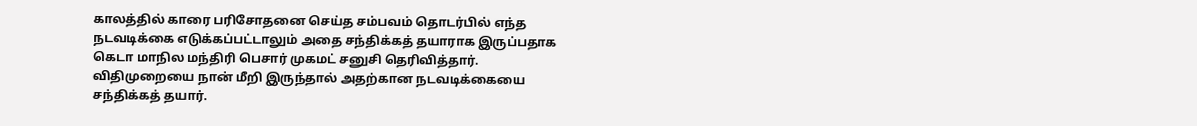காலத்தில் காரை பரிசோதனை செய்த சம்பவம் தொடர்பில் எந்த நடவடிக்கை எடுக்கப்பட்டாலும் அதை சந்திக்கத் தயாராக இருப்பதாக கெடா மாநில மந்திரி பெசார் முகமட் சனுசி தெரிவித்தார். விதிமுறையை நான் மீறி இருந்தால் அதற்கான நடவடிக்கையை சந்திக்கத் தயார்.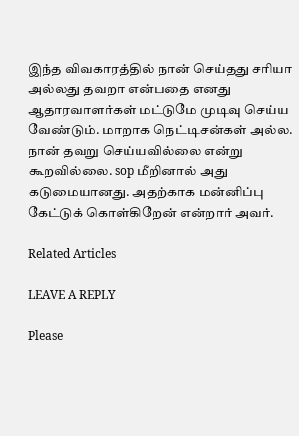இந்த விவகாரத்தில் நான் செய்தது சரியா அல்லது தவறா என்பதை எனது ஆதாரவாளர்கள் மட்டுமே முடிவு செய்ய வேண்டும். மாறாக நெட்டிசன்கள் அல்ல.
நான் தவறு செய்யவில்லை என்று கூறவில்லை. sop மீறினால் அது கடுமையானது. அதற்காக மன்னிப்பு கேட்டுக் கொள்கிறேன் என்றார் அவர்.

Related Articles

LEAVE A REPLY

Please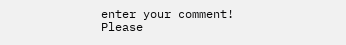enter your comment!
Please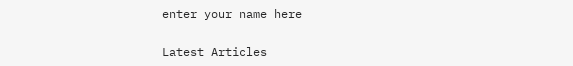enter your name here

Latest Articles